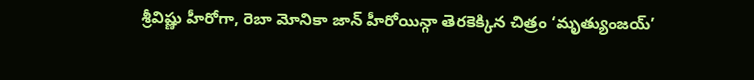శ్రీవిష్ణు హీరోగా, రెబా మోనికా జాన్ హీరోయిన్గా తెరకెక్కిన చిత్రం ‘మృత్యుంజయ్’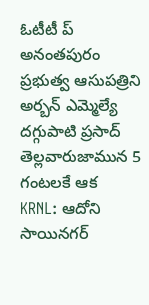ఓటీటీ ప్
అనంతపురం ప్రభుత్వ ఆసుపత్రిని అర్బన్ ఎమ్మెల్యే దగ్గుపాటి ప్రసాద్ తెల్లవారుజామున 5 గంటలకే ఆక
KRNL: ఆదోని సాయినగర్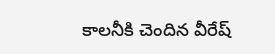కాలనీకి చెందిన వీరేష్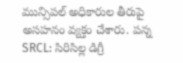మున్సిపల్ అధికారుల తీరుపై అసహనం వ్యక్తం చేశారు. పన్న
SRCL: సిరిసిల్ల డిగ్రీ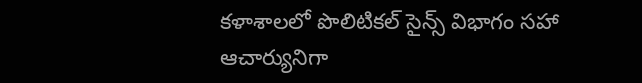కళాశాలలో పొలిటికల్ సైన్స్ విభాగం సహా ఆచార్యునిగా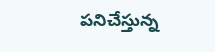పనిచేస్తున్న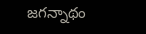జగన్నాథం